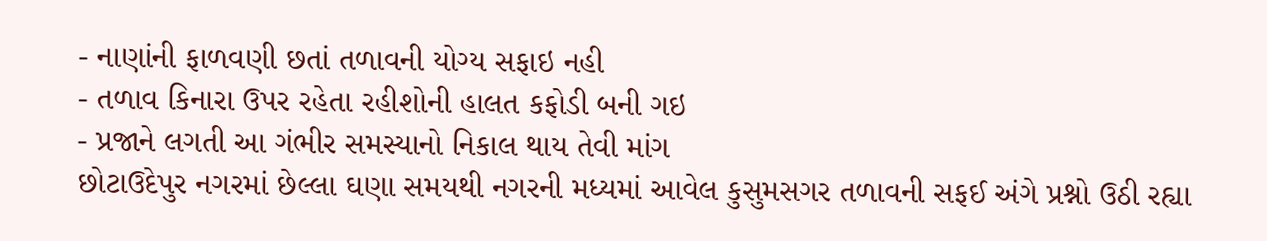- નાણાંની ફાળવણી છતાં તળાવની યોગ્ય સફાઇ નહી
- તળાવ કિનારા ઉપર રહેતા રહીશોની હાલત કફોડી બની ગઇ
- પ્રજાને લગતી આ ગંભીર સમસ્યાનો નિકાલ થાય તેવી માંગ
છોટાઉદેપુર નગરમાં છેલ્લા ઘણા સમયથી નગરની મધ્યમાં આવેલ કુસુમસગર તળાવની સફઈ અંગે પ્રશ્નો ઉઠી રહ્યા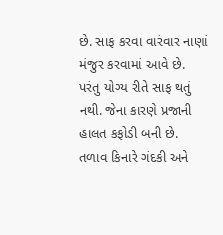છે. સાફ કરવા વારંવાર નાણાં મંજુર કરવામાં આવે છે. પરંતુ યોગ્ય રીતે સાફ થતું નથી. જેના કારણે પ્રજાની હાલત કફોડી બની છે.
તળાવ કિનારે ગંદકી અને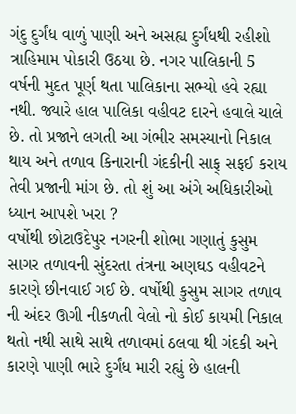ગંદુ દુર્ગંધ વાળું પાણી અને અસહ્ય દુર્ગંધથી રહીશો ત્રાહિમામ પોકારી ઉઠયા છે. નગર પાલિકાની 5 વર્ષની મુદત પૂર્ણ થતા પાલિકાના સભ્યો હવે રહ્યા નથી. જ્યારે હાલ પાલિકા વહીવટ દારને હવાલે ચાલે છે. તો પ્રજાને લગતી આ ગંભીર સમસ્યાનો નિકાલ થાય અને તળાવ કિનારાની ગંદકીની સાફ્ સફઈ કરાય તેવી પ્રજાની માંગ છે. તો શું આ અંગે અધિકારીઓ ધ્યાન આપશે ખરા ?
વર્ષોથી છોટાઉદેપુર નગરની શોભા ગણાતું કુસુમ સાગર તળાવની સુંદરતા તંત્રના અણઘડ વહીવટને કારણે છીનવાઈ ગઈ છે. વર્ષોથી કુસુમ સાગર તળાવ ની અંદર ઊગી નીકળતી વેલો નો કોઈ કાયમી નિકાલ થતો નથી સાથે સાથે તળાવમાં ઠલવા થી ગંદકી અને કારણે પાણી ભારે દુર્ગંધ મારી રહ્યું છે હાલની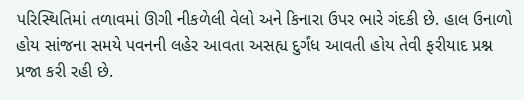પરિસ્થિતિમાં તળાવમાં ઊગી નીકળેલી વેલો અને કિનારા ઉપર ભારે ગંદકી છે. હાલ ઉનાળો હોય સાંજના સમયે પવનની લહેર આવતા અસહ્ય દુર્ગંધ આવતી હોય તેવી ફરીયાદ પ્રશ્ન પ્રજા કરી રહી છે.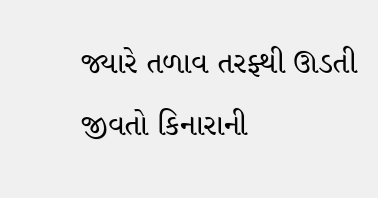જ્યારે તળાવ તરફ્થી ઊડતી જીવતો કિનારાની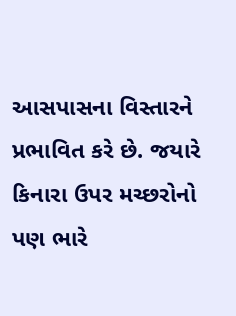આસપાસના વિસ્તારને પ્રભાવિત કરે છે. જયારે કિનારા ઉપર મચ્છરોનો પણ ભારે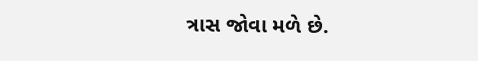ત્રાસ જોવા મળે છે.